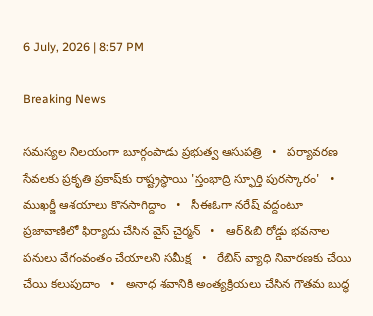6 July, 2026 | 8:57 PM

Breaking News

సమస్యల నిలయంగా బూర్గంపాడు ప్రభుత్వ ఆసుపత్రి   •   పర్యావరణ సేవలకు ప్రకృతి ప్రకాష్‌కు రాష్ట్రస్థాయి 'స్తంభాద్రి స్ఫూర్తి పురస్కారం'   •   ముఖర్జీ ఆశయాలు కొనసాగిద్దాం   •   సీఈఓగా నరేష్ వద్దంటూ ప్రజావాణిలో ఫిర్యాదు చేసిన వైస్ చైర్మన్   •   ఆర్&బి రోడ్డు భవనాల పనులు వేగంవంతం చేయాలని సమీక్ష   •   రేబిస్ వ్యాధి నివారణకు చేయి చేయి కలుపుదాం   •   అనాధ శవానికి అంత్యక్రియలు చేసిన గౌతమ బుద్ధ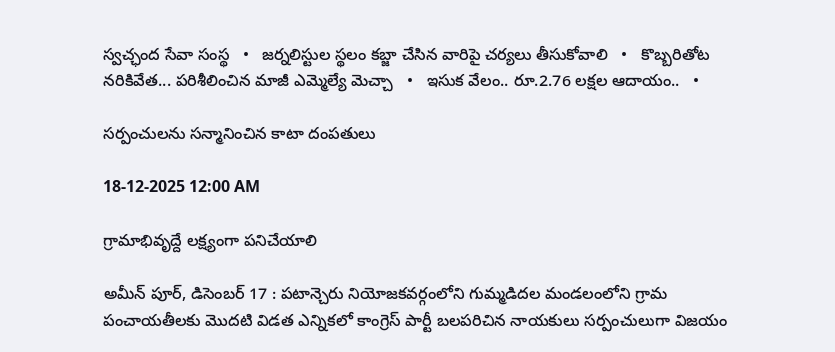స్వచ్ఛంద సేవా సంస్థ   •   జర్నలిస్టుల స్థలం కబ్జా చేసిన వారిపై చర్యలు తీసుకోవాలి   •   కొబ్బరితోట నరికివేత... పరిశీలించిన మాజీ ఎమ్మెల్యే మెచ్చా   •   ఇసుక వేలం.. రూ.2.76 లక్షల ఆదాయం..   •

సర్పంచులను సన్మానించిన కాటా దంపతులు

18-12-2025 12:00 AM

గ్రామాభివృద్దే లక్ష్యంగా పనిచేయాలి

అమీన్ పూర్, డిసెంబర్ 17 : పటాన్చెరు నియోజకవర్గంలోని గుమ్మడిదల మండలంలోని గ్రామ పంచాయతీలకు మొదటి విడత ఎన్నికలో కాంగ్రెస్ పార్టీ బలపరిచిన నాయకులు సర్పంచులుగా విజయం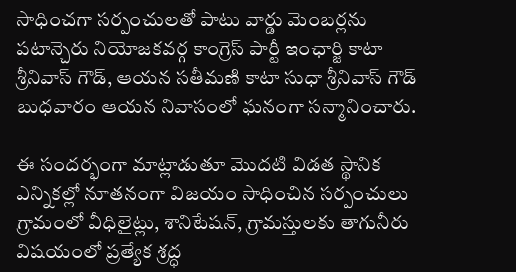సాధించగా సర్పంచులతో పాటు వార్డు మెంబర్లను పటాన్చెరు నియోజకవర్గ కాంగ్రెస్ పార్టీ ఇంఛార్జి కాటా శ్రీనివాస్ గౌడ్, ఆయన సతీమణి కాటా సుధా శ్రీనివాస్ గౌడ్ బుధవారం ఆయన నివాసంలో ఘనంగా సన్మానించారు.

ఈ సందర్భంగా మాట్లాడుతూ మొదటి విడత స్థానిక ఎన్నికల్లో నూతనంగా విజయం సాధించిన సర్పంచులు గ్రామంలో వీధిలైట్లు, శానిటేషన్, గ్రామస్తులకు తాగునీరు విషయంలో ప్రత్యేక శ్రద్ధ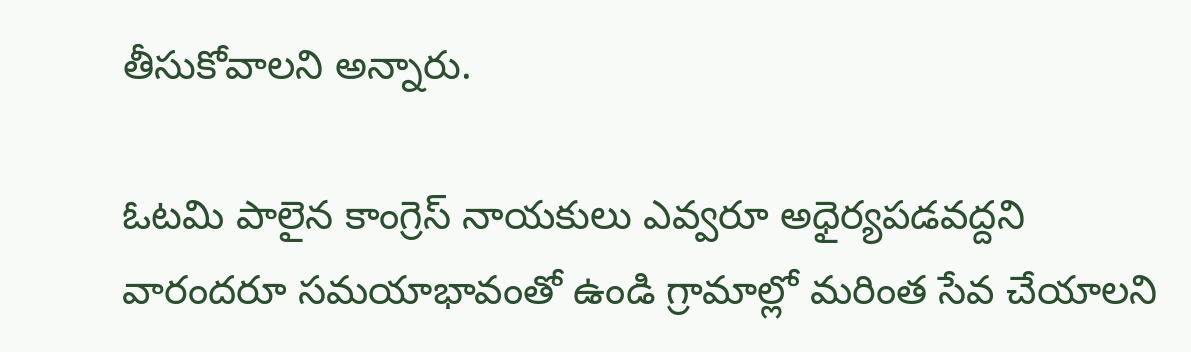తీసుకోవాలని అన్నారు.

ఓటమి పాలైన కాంగ్రెస్ నాయకులు ఎవ్వరూ అధైర్యపడవద్దని వారందరూ సమయాభావంతో ఉండి గ్రామాల్లో మరింత సేవ చేయాలని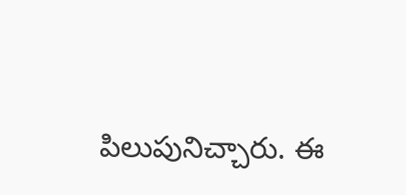పిలుపునిచ్చారు. ఈ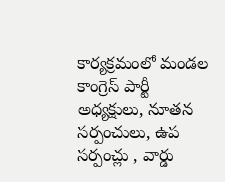కార్యక్రమంలో మండల కాంగ్రెస్ పార్టీ అధ్యక్షులు, నూతన సర్పంచులు, ఉప సర్పంచ్లు , వార్డు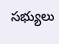సభ్యులు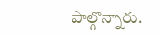పాల్గొన్నారు.